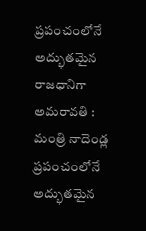ప్రపంచంలోనే అద్భుతమైన రాజధానిగా అమరావతి : మంత్రి నాదెండ్ల
ప్రపంచంలోనే అద్భుతమైన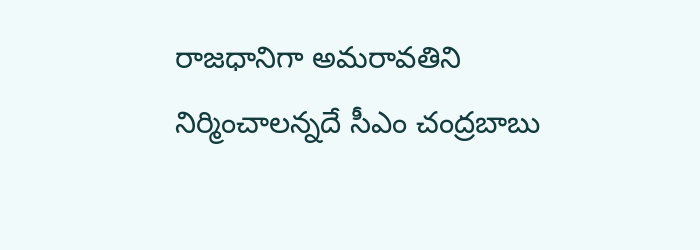రాజధానిగా అమరావతిని నిర్మించాలన్నదే సీఎం చంద్రబాబు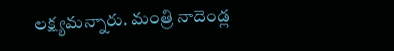లక్ష్యమన్నారు. మంత్రి నాదెండ్ల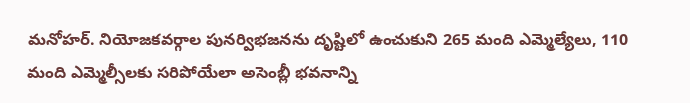మనోహర్. నియోజకవర్గాల పునర్విభజనను దృష్టిలో ఉంచుకుని 265 మంది ఎమ్మెల్యేలు, 110 మంది ఎమ్మెల్సీలకు సరిపోయేలా అసెంబ్లీ భవనాన్ని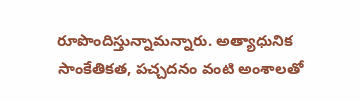రూపొందిస్తున్నామన్నారు. అత్యాధునిక సాంకేతికత, పచ్చదనం వంటి అంశాలతో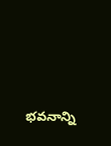భవనాన్ని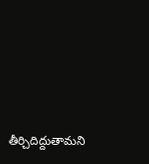తీర్చిదిద్దుతామని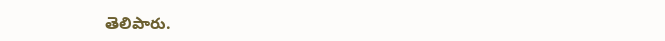తెలిపారు.